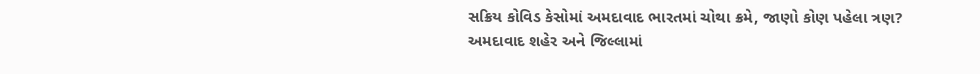સક્રિય કોવિડ કેસોમાં અમદાવાદ ભારતમાં ચોથા ક્રમે, જાણો કોણ પહેલા ત્રણ?
અમદાવાદ શહેર અને જિલ્લામાં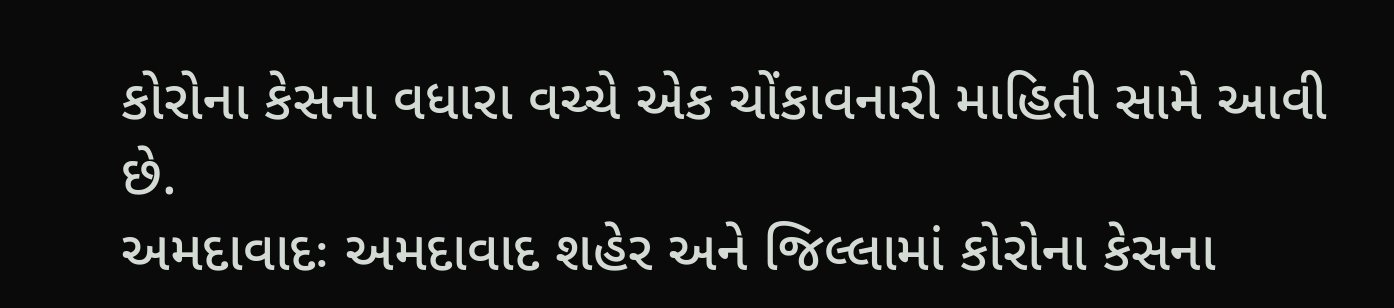કોરોના કેસના વધારા વચ્ચે એક ચોંકાવનારી માહિતી સામે આવી છે.
અમદાવાદઃ અમદાવાદ શહેર અને જિલ્લામાં કોરોના કેસના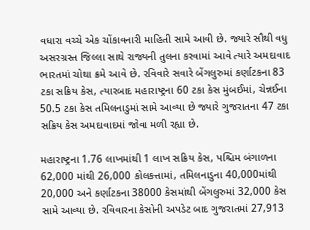વધારા વચ્ચે એક ચોંકાવનારી માહિતી સામે આવી છે. જ્યારે સૌથી વધુ અસરગ્રસ્ત જિલ્લા સાથે રાજ્યની તુલના કરવામાં આવે ત્યારે અમદાવાદ ભારતમાં ચોથા ક્રમે આવે છે. રવિવારે સવારે બેંગલુરુમાં કર્ણાટકના 83 ટકા સક્રિય કેસ, ત્યારબાદ મહારાષ્ટ્રના 60 ટકા કેસ મુંબઈમાં, ચેન્નઈના 50.5 ટકા કેસ તમિલનાડુમાં સામે આવ્યા છે જ્યારે ગુજરાતના 47 ટકા સક્રિય કેસ અમદાવાદમાં જોવા મળી રહ્યા છે.

મહારાષ્ટ્રના 1.76 લાખમાંથી 1 લાખ સક્રિય કેસ, પશ્ચિમ બંગાળના 62,000 માંથી 26,000 કોલકત્તામાં, તમિલનાડુના 40,000માંથી 20,000 અને કર્ણાટકના 38000 કેસમાંથી બેંગલુરુમાં 32,000 કેસ સામે આવ્યા છે. રવિવારના કેસોની અપડેટ બાદ ગુજરાતમાં 27,913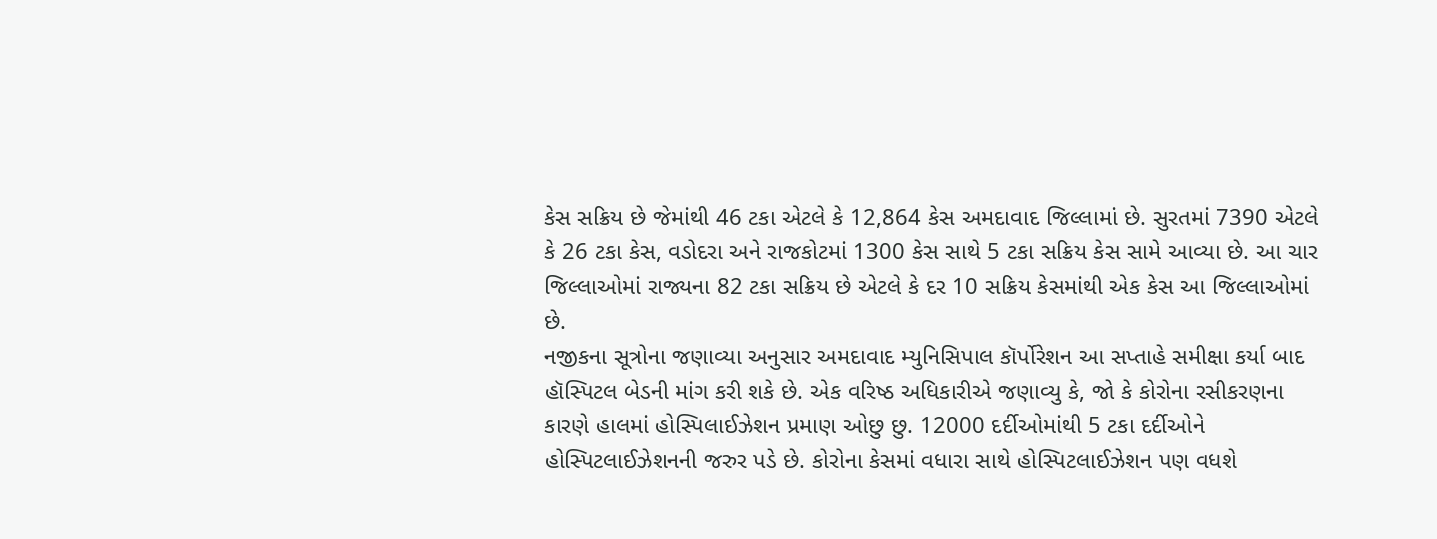કેસ સક્રિય છે જેમાંથી 46 ટકા એટલે કે 12,864 કેસ અમદાવાદ જિલ્લામાં છે. સુરતમાં 7390 એટલે કે 26 ટકા કેસ, વડોદરા અને રાજકોટમાં 1300 કેસ સાથે 5 ટકા સક્રિય કેસ સામે આવ્યા છે. આ ચાર જિલ્લાઓમાં રાજ્યના 82 ટકા સક્રિય છે એટલે કે દર 10 સક્રિય કેસમાંથી એક કેસ આ જિલ્લાઓમાં છે.
નજીકના સૂત્રોના જણાવ્યા અનુસાર અમદાવાદ મ્યુનિસિપાલ કૉર્પોરેશન આ સપ્તાહે સમીક્ષા કર્યા બાદ હૉસ્પિટલ બેડની માંગ કરી શકે છે. એક વરિષ્ઠ અધિકારીએ જણાવ્યુ કે, જો કે કોરોના રસીકરણના કારણે હાલમાં હોસ્પિલાઈઝેશન પ્રમાણ ઓછુ છુ. 12000 દર્દીઓમાંથી 5 ટકા દર્દીઓને હોસ્પિટલાઈઝેશનની જરુર પડે છે. કોરોના કેસમાં વધારા સાથે હોસ્પિટલાઈઝેશન પણ વધશે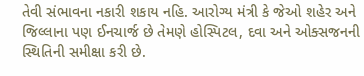તેવી સંભાવના નકારી શકાય નહિ. આરોગ્ય મંત્રી કે જેઓ શહેર અને જિલ્લાના પણ ઈનચાર્જ છે તેમણે હોસ્પિટલ, દવા અને ઓક્સજનની સ્થિતિની સમીક્ષા કરી છે.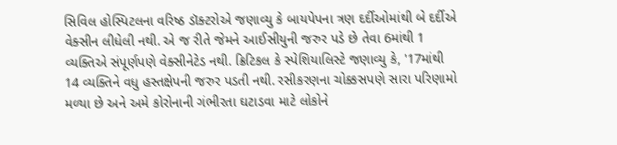સિવિલ હોસ્પિટલના વરિષ્ઠ ડૉક્ટરોએ જણાવ્યુ કે બાયપેપના ત્રણ દર્દીઓમાંથી બે દર્દીએ વેક્સીન લીધેલી નથી. એ જ રીતે જેમને આઈસીયુની જરુર પડે છે તેવા 6માંથી 1 વ્યક્તિએ સંપૂર્ણપણે વેક્સીનેટેડ નથી. ક્રિટિકલ કે સ્પેશિયાલિસ્ટે જણાવ્યુ કે, '17માંથી 14 વ્યક્તિને વધુ હસ્તક્ષેપની જરુર પડતી નથી. રસીકરણના ચોક્કસપણે સારા પરિણામો મળ્યા છે અને અમે કોરોનાની ગંભીરતા ઘટાડવા માટે લોકોને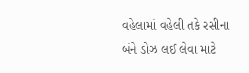વહેલામાં વહેલી તકે રસીના બંને ડોઝ લઈ લેવા માટે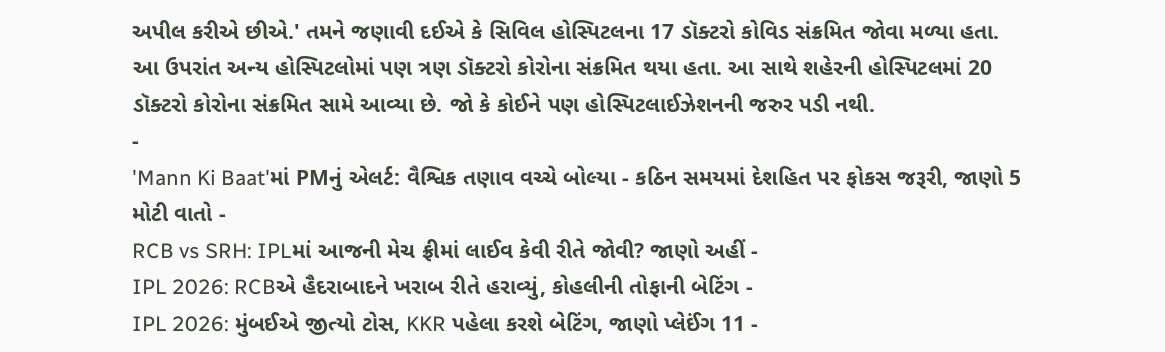અપીલ કરીએ છીએ.' તમને જણાવી દઈએ કે સિવિલ હોસ્પિટલના 17 ડૉક્ટરો કોવિડ સંક્રમિત જોવા મળ્યા હતા. આ ઉપરાંત અન્ય હોસ્પિટલોમાં પણ ત્રણ ડૉક્ટરો કોરોના સંક્રમિત થયા હતા. આ સાથે શહેરની હોસ્પિટલમાં 20 ડૉક્ટરો કોરોના સંક્રમિત સામે આવ્યા છે. જો કે કોઈને પણ હોસ્પિટલાઈઝેશનની જરુર પડી નથી.
-
'Mann Ki Baat'માં PMનું એલર્ટ: વૈશ્વિક તણાવ વચ્ચે બોલ્યા - કઠિન સમયમાં દેશહિત પર ફોકસ જરૂરી, જાણો 5 મોટી વાતો -
RCB vs SRH: IPLમાં આજની મેચ ફ્રીમાં લાઈવ કેવી રીતે જોવી? જાણો અહીં -
IPL 2026: RCBએ હૈદરાબાદને ખરાબ રીતે હરાવ્યું, કોહલીની તોફાની બેટિંગ -
IPL 2026: મુંબઈએ જીત્યો ટોસ, KKR પહેલા કરશે બેટિંગ, જાણો પ્લેઈંગ 11 -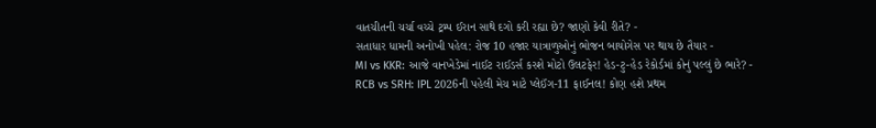વાતચીતની ચર્ચા વચ્ચે ટ્રમ્પ ઈરાન સાથે દગો કરી રહ્યા છે? જાણો કેવી રીતે? -
સતાધાર ધામની અનોખી પહેલ: રોજ 10 હજાર યાત્રાળુઓનું ભોજન બાયોગેસ પર થાય છે તૈયાર -
MI vs KKR: આજે વાનખેડેમાં નાઈટ રાઈડર્સ કરશે મોટો ઉલટફેર! હેડ-ટુ-હેડ રેકોર્ડમાં કોનું પલ્લું છે ભારે? -
RCB vs SRH: IPL 2026ની પહેલી મેચ માટે પ્લેઈંગ-11 ફાઈનલ! કોણ હશે પ્રથમ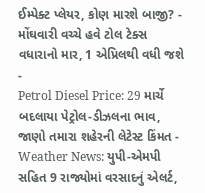ઈમ્પેક્ટ પ્લેયર, કોણ મારશે બાજી? -
મોંઘવારી વચ્ચે હવે ટોલ ટેક્સ વધારાનો માર, 1 એપ્રિલથી વધી જશે -
Petrol Diesel Price: 29 માર્ચે બદલાયા પેટ્રોલ-ડીઝલના ભાવ, જાણો તમારા શહેરની લેટેસ્ટ કિંમત -
Weather News: યુપી-એમપી સહિત 9 રાજ્યોમાં વરસાદનું એલર્ટ,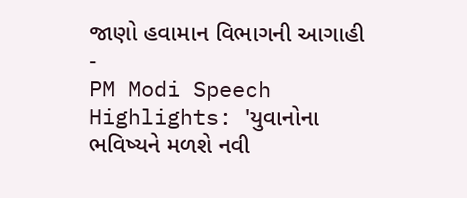જાણો હવામાન વિભાગની આગાહી -
PM Modi Speech Highlights: 'યુવાનોના ભવિષ્યને મળશે નવી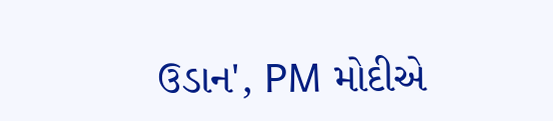ઉડાન', PM મોદીએ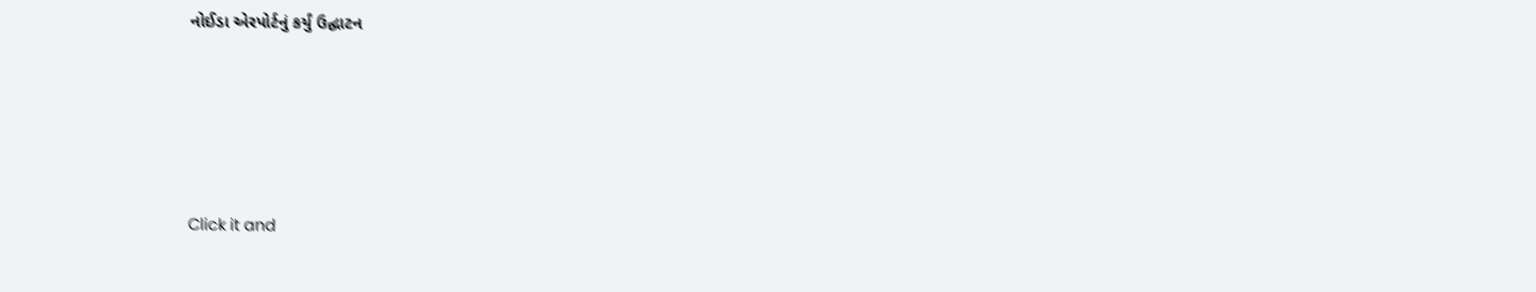નોઈડા એરપોર્ટનું કર્યું ઉદ્ઘાટન






Click it and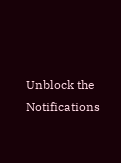Unblock the Notifications